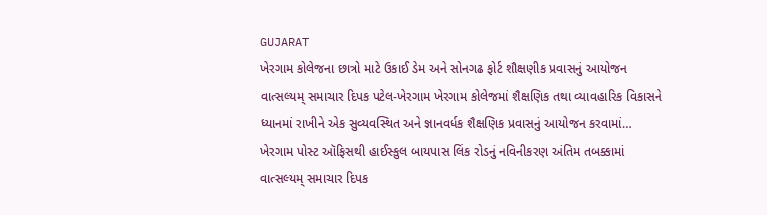GUJARAT
ખેરગામ કોલેજના છાત્રો માટે ઉકાઈ ડેમ અને સોનગઢ ફોર્ટ શૌક્ષણીક પ્રવાસનું આયોજન
વાત્સલ્યમ્ સમાચાર દિપક પટેલ-ખેરગામ ખેરગામ કોલેજમાં શૈક્ષણિક તથા વ્યાવહારિક વિકાસને ધ્યાનમાં રાખીને એક સુવ્યવસ્થિત અને જ્ઞાનવર્ધક શૈક્ષણિક પ્રવાસનું આયોજન કરવામાં…
ખેરગામ પોસ્ટ ઑફિસથી હાઈસ્કુલ બાયપાસ લિંક રોડનું નવિનીકરણ અંતિમ તબક્કામાં
વાત્સલ્યમ્ સમાચાર દિપક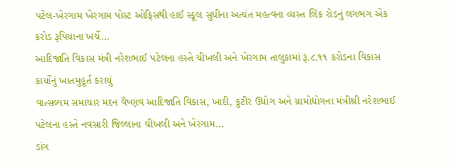પટેલ-ખેરગામ ખેરગામ પોસ્ટ ઓફિસથી હાઈ સ્કૂલ સુધીના અત્યંત મહત્વના વ્યસ્ત લિંક રોડનું લગભગ એક કરોડ રૂપિયાના ખર્ચે…
આદિજાતિ વિકાસ મંત્રી નરેશભાઈ પટેલના હસ્તે ચીખલી અને ખેરગામ તાલુકામાં રૂ.૮.૧૧ કરોડના વિકાસ કાર્યોનું ખાતમુહૂર્ત કરાયું
વાત્સલ્યમ સમાચાર મદન વૈષ્ણવ આદિજાતિ વિકાસ, ખાદી, કુટીર ઉદ્યોગ અને ગ્રામોદ્યોગના મંત્રીશ્રી નરેશભાઈ પટેલના હસ્તે નવસારી જિલ્લાના ચીખલી અને ખેરગામ…
ડાંગ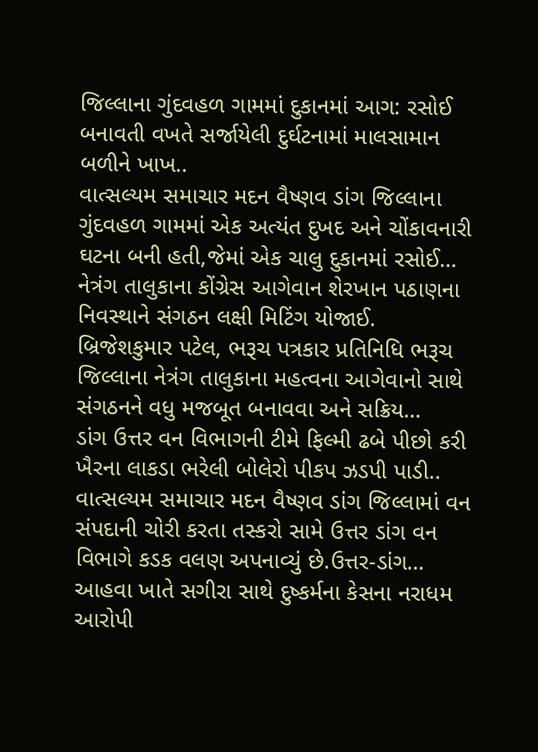જિલ્લાના ગુંદવહળ ગામમાં દુકાનમાં આગ: રસોઈ બનાવતી વખતે સર્જાયેલી દુર્ઘટનામાં માલસામાન બળીને ખાખ..
વાત્સલ્યમ સમાચાર મદન વૈષ્ણવ ડાંગ જિલ્લાના ગુંદવહળ ગામમાં એક અત્યંત દુખદ અને ચોંકાવનારી ઘટના બની હતી,જેમાં એક ચાલુ દુકાનમાં રસોઈ…
નેત્રંગ તાલુકાના કોંગ્રેસ આગેવાન શેરખાન પઠાણના નિવસ્થાને સંગઠન લક્ષી મિટિંગ યોજાઈ.
બ્રિજેશકુમાર પટેલ, ભરૂચ પત્રકાર પ્રતિનિધિ ભરૂચ જિલ્લાના નેત્રંગ તાલુકાના મહત્વના આગેવાનો સાથે સંગઠનને વધુ મજબૂત બનાવવા અને સક્રિય…
ડાંગ ઉત્તર વન વિભાગની ટીમે ફિલ્મી ઢબે પીછો કરી ખૈરના લાકડા ભરેલી બોલેરો પીકપ ઝડપી પાડી..
વાત્સલ્યમ સમાચાર મદન વૈષ્ણવ ડાંગ જિલ્લામાં વન સંપદાની ચોરી કરતા તસ્કરો સામે ઉત્તર ડાંગ વન વિભાગે કડક વલણ અપનાવ્યું છે.ઉત્તર-ડાંગ…
આહવા ખાતે સગીરા સાથે દુષ્કર્મના કેસના નરાધમ આરોપી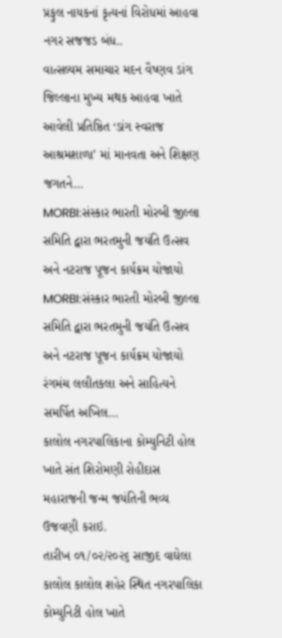પ્રફુલ નાયકનાં કૃત્યનાં વિરોધમાં આહવા નગર સજજડ બંધ..
વાત્સલ્યમ સમાચાર મદન વૈષ્ણવ ડાંગ જિલ્લાના મુખ્ય મથક આહવા ખાતે આવેલી પ્રતિષ્ઠિત ‘ડાંગ સ્વરાજ આશ્રમશાળા’ માં માનવતા અને શિક્ષણ જગતને…
MORBI:સંસ્કાર ભારતી મોરબી જીલ્લા સમિતિ દ્વારા ભરતમુની જયંતિ ઉત્સવ અને નટરાજ પૂજન કાર્યક્રમ યોજાયો
MORBI:સંસ્કાર ભારતી મોરબી જીલ્લા સમિતિ દ્વારા ભરતમુની જયંતિ ઉત્સવ અને નટરાજ પૂજન કાર્યક્રમ યોજાયો રંગમંચ લલીતકલા અને સાહિત્યને સમર્પિત અખિલ…
કાલોલ નગરપાલિકાના કોમ્યુનિટી હોલ ખાતે સંત શિરોમણી રોહીદાસ મહારાજની જન્મ જયંતિની ભવ્ય ઉજવણી કરાઇ.
તારીખ ૦૧/૦૨/૨૦૨૬ સાજીદ વાઘેલા કાલોલ કાલોલ શહેર સ્થિત નગરપાલિકા કોમ્યુનિટી હોલ ખાતે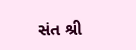સંત શ્રી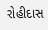રોહીદાસ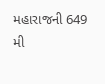મહારાજની 649 મી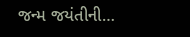જન્મ જયંતીની…